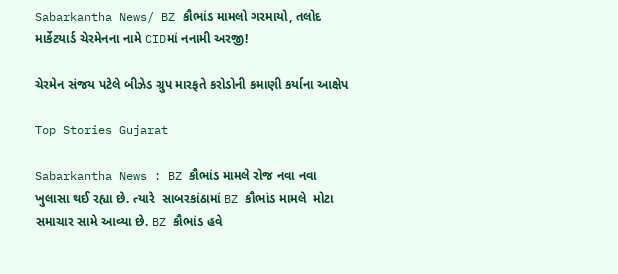Sabarkantha News/ BZ કૌભાંડ મામલો ગરમાયો, તલોદ માર્કેટયાર્ડ ચેરમેનના નામે CIDમાં નનામી અરજી!

ચેરમેન સંજય પટેલે બીઝેડ ગ્રુપ મારફતે કરોડોની કમાણી કર્યાના આક્ષેપ

Top Stories Gujarat

Sabarkantha News : BZ કૌભાંડ મામલે રોજ નવા નવા ખુલાસા થઈ રહ્યા છે. ત્યારે  સાબરકાંઠામાં BZ કૌભાંડ મામલે  મોટા સમાચાર સામે આવ્યા છે. BZ કૌભાંડ હવે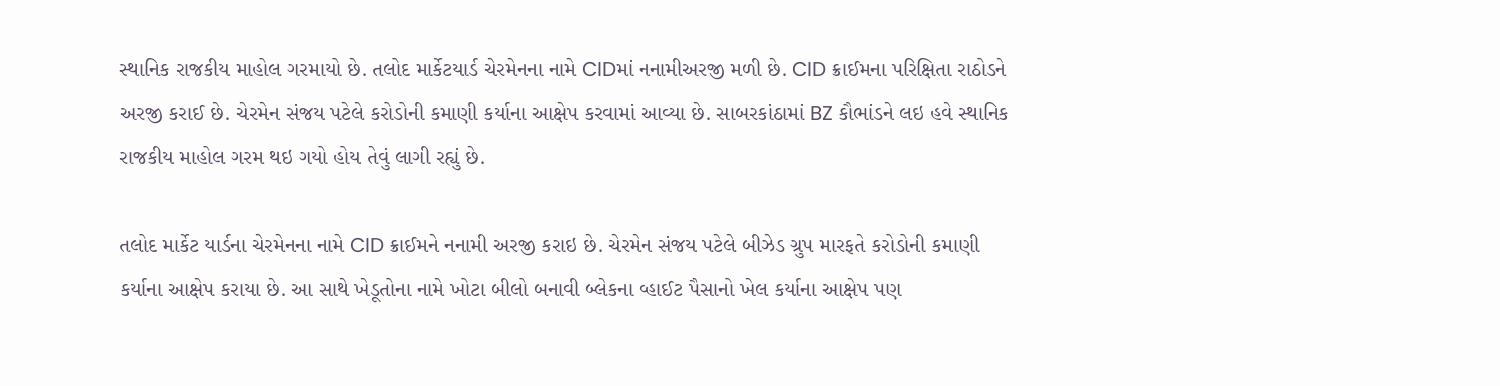સ્થાનિક રાજકીય માહોલ ગરમાયો છે. તલોદ માર્કેટયાર્ડ ચેરમેનના નામે CIDમાં નનામીઅરજી મળી છે. CID ક્રાઈમના પરિક્ષિતા રાઠોડને અરજી કરાઈ છે. ચેરમેન સંજય પટેલે કરોડોની કમાણી કર્યાના આક્ષેપ કરવામાં આવ્યા છે. સાબરકાંઠામાં BZ કૌભાંડને લઇ હવે સ્થાનિક રાજકીય માહોલ ગરમ થઇ ગયો હોય તેવું લાગી રહ્યું છે.

તલોદ માર્કેટ યાર્ડના ચેરમેનના નામે CID ક્રાઈમને નનામી અરજી કરાઇ છે. ચેરમેન સંજય પટેલે બીઝેડ ગ્રુપ મારફતે કરોડોની કમાણી કર્યાના આક્ષેપ કરાયા છે. આ સાથે ખેડૂતોના નામે ખોટા બીલો બનાવી બ્લેકના વ્હાઈટ પૈસાનો ખેલ કર્યાના આક્ષેપ પણ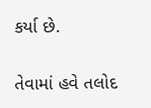કર્યા છે.

તેવામાં હવે તલોદ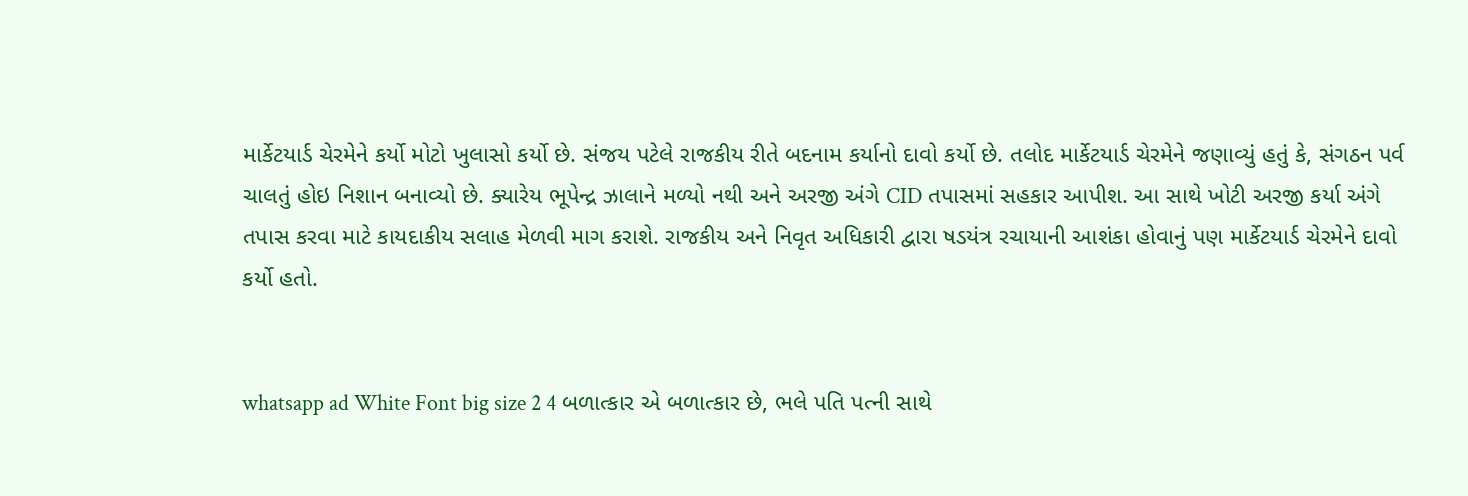માર્કેટયાર્ડ ચેરમેને કર્યો મોટો ખુલાસો કર્યો છે. સંજય પટેલે રાજકીય રીતે બદનામ કર્યાનો દાવો કર્યો છે. તલોદ માર્કેટયાર્ડ ચેરમેને જણાવ્યું હતું કે, સંગઠન પર્વ ચાલતું હોઇ નિશાન બનાવ્યો છે. ક્યારેય ભૂપેન્દ્ર ઝાલાને મળ્યો નથી અને અરજી અંગે CID તપાસમાં સહકાર આપીશ. આ સાથે ખોટી અરજી કર્યા અંગે તપાસ કરવા માટે કાયદાકીય સલાહ મેળવી માગ કરાશે. રાજકીય અને નિવૃત અધિકારી દ્વારા ષડયંત્ર રચાયાની આશંકા હોવાનું પણ માર્કેટયાર્ડ ચેરમેને દાવો કર્યો હતો.


whatsapp ad White Font big size 2 4 બળાત્કાર એ બળાત્કાર છે, ભલે પતિ પત્ની સાથે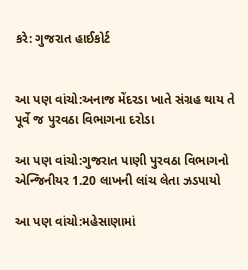કરે: ગુજરાત હાઈકોર્ટ


આ પણ વાંચો:અનાજ મેંદરડા ખાતે સંગ્રહ થાય તે પૂર્વે જ પુરવઠા વિભાગના દરોડા

આ પણ વાંચો:ગુજરાત પાણી પુરવઠા વિભાગનો એન્જિનીયર 1.20 લાખની લાંચ લેતા ઝડપાયો

આ પણ વાંચો:મહેસાણામાં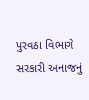પુરવઠા વિભાગે સરકારી અનાજનું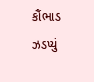કૌંભાડ ઝડપ્યું